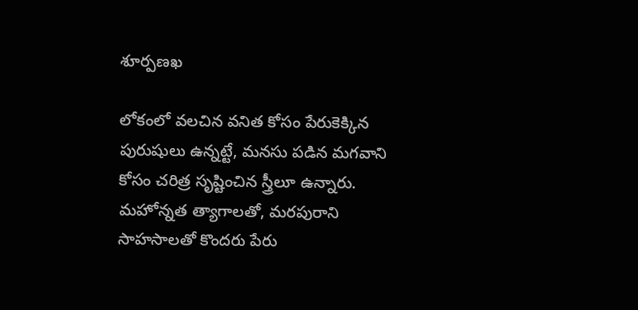శూర్పణఖ

లోకంలో వలచిన వనిత కోసం పేరుకెక్కిన పురుషులు ఉన్నట్టే, మనసు పడిన మగవాని కోసం చరిత్ర సృష్టించిన స్త్రీలూ ఉన్నారు. మహోన్నత త్యాగాలతో, మరపురాని సాహసాలతో కొందరు పేరు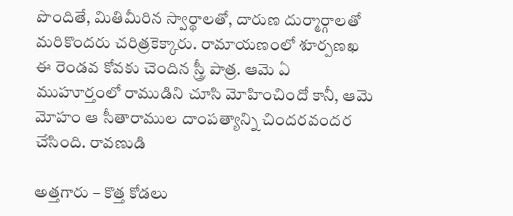పొందితే, మితిమీరిన స్వార్థాలతో, దారుణ దుర్మార్గాలతో మరికొందరు చరిత్రకెక్కారు. రామాయణంలో శూర్పణఖ ఈ రెండవ కోవకు చెందిన స్త్రీ పాత్ర. ఆమె ఏ ముహూర్తంలో రాముడిని చూసి మోహించిందో కానీ, ఆమె మోహం ఆ సీతారాముల దాంపత్యాన్ని చిందరవందర చేసింది. రావణుడి

అత్తగారు – కొత్త కోడలు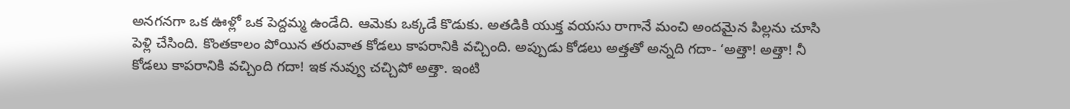అనగనగా ఒక ఊళ్లో ఒక పెద్దమ్మ ఉండేది. ఆమెకు ఒక్కడే కొడుకు. అతడికి యుక్త వయసు రాగానే మంచి అందమైన పిల్లను చూసి పెళ్లి చేసింది. కొంతకాలం పోయిన తరువాత కోడలు కాపరానికి వచ్చింది. అప్పుడు కోడలు అత్తతో అన్నది గదా- ‘అత్తా! అత్తా! నీ కోడలు కాపరానికి వచ్చింది గదా! ఇక నువ్వు చచ్చిపో అత్తా. ఇంటి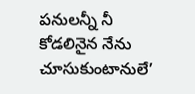పనులన్నీ నీ కోడలినైన నేను చూసుకుంటానులే’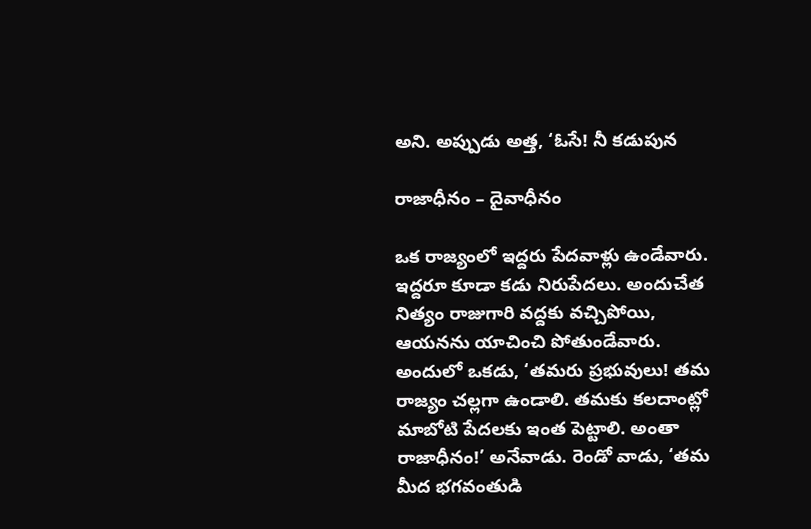అని. అప్పుడు అత్త, ‘ఓసే! నీ కడుపున

రాజాధీనం – దైవాధీనం

ఒక రాజ్యంలో ఇద్దరు పేదవాళ్లు ఉండేవారు. ఇద్దరూ కూడా కడు నిరుపేదలు. అందుచేత నిత్యం రాజుగారి వద్దకు వచ్చిపోయి, ఆయనను యాచించి పోతుండేవారు. అందులో ఒకడు, ‘తమరు ప్రభువులు! తమ రాజ్యం చల్లగా ఉండాలి. తమకు కలదాంట్లో మాబోటి పేదలకు ఇంత పెట్టాలి. అంతా రాజాధీనం!’ అనేవాడు. రెండో వాడు, ‘తమ మీద భగవంతుడి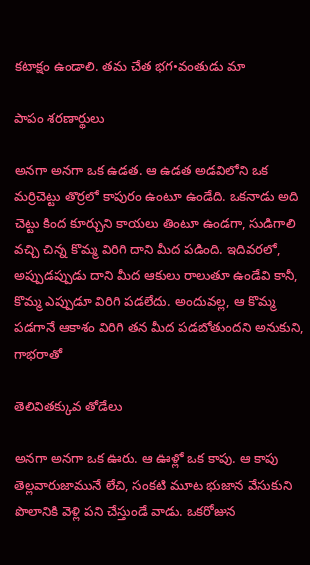కటాక్షం ఉండాలి. తమ చేత భగ•వంతుడు మా

పాపం శరణార్థులు

అనగా అనగా ఒక ఉడత. ఆ ఉడత అడవిలోని ఒక మర్రిచెట్టు తొర్రలో కాపురం ఉంటూ ఉండేది. ఒకనాడు అది చెట్టు కింద కూర్చుని కాయలు తింటూ ఉండగా, సుడిగాలి వచ్చి చిన్న కొమ్మ విరిగి దాని మీద పడింది. ఇదివరలో, అప్పుడప్పుడు దాని మీద ఆకులు రాలుతూ ఉండేవి కానీ, కొమ్మ ఎప్పుడూ విరిగి పడలేదు. అందువల్ల, ఆ కొమ్మ పడగానే ఆకాశం విరిగి తన మీద పడబోతుందని అనుకుని, గాభరాతో

తెలివితక్కువ తోడేలు

అనగా అనగా ఒక ఊరు. ఆ ఊళ్లో ఒక కాపు. ఆ కాపు తెల్లవారుజామునే లేచి, సంకటి మూట భుజాన వేసుకుని పొలానికి వెళ్లి పని చేస్తుండే వాడు. ఒకరోజున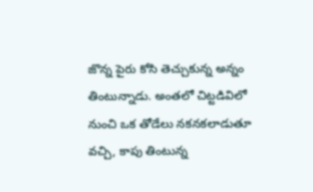జొన్న పైరు కోసి తెచ్చుకున్న అన్నం తింటున్నాడు. అంతలో చిట్టడివిలో నుంచి ఒక తోడేలు నకనకలాడుతూ వచ్చి, కాపు తింటున్న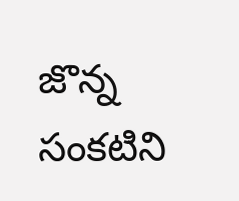జొన్న సంకటిని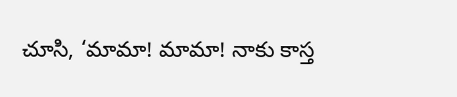చూసి, ‘మామా! మామా! నాకు కాస్త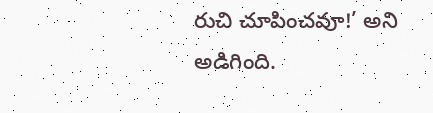రుచి చూపించవూ!’ అని అడిగింది.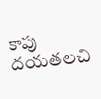కాపు దయతలచి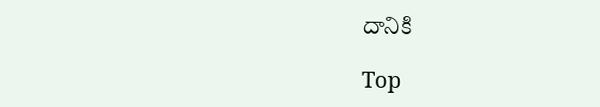దానికి

Top